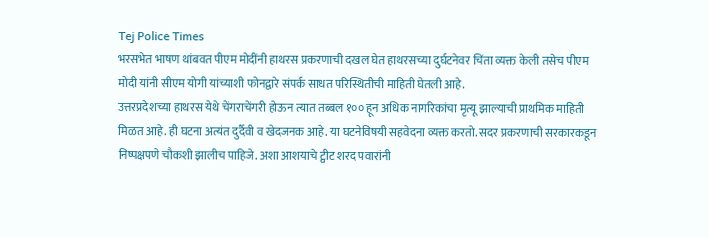Tej Police Times
भरसभेत भाषण थांबवत पीएम मोदींनी हाथरस प्रकरणाची दखल घेत हाथरसच्या दुर्घटनेवर चिंता व्यक्त केली तसेच पीएम मोदी यांनी सीएम योगी यांच्याशी फोनद्वारे संपर्क साधत परिस्थितीची माहिती घेतली आहे.
उत्तरप्रदेशच्या हाथरस येथे चेंगराचेंगरी होऊन त्यात तब्बल १०० हून अधिक नागरिकांचा मृत्यू झाल्याची प्राथमिक माहिती मिळत आहे. ही घटना अत्यंत दुर्दैवी व खेदजनक आहे. या घटनेविषयी सहवेदना व्यक्त करतो. सदर प्रकरणाची सरकारकडून निष्पक्षपणे चौकशी झालीच पाहिजे. अशा आशयाचे ट्वीट शरद पवारांनी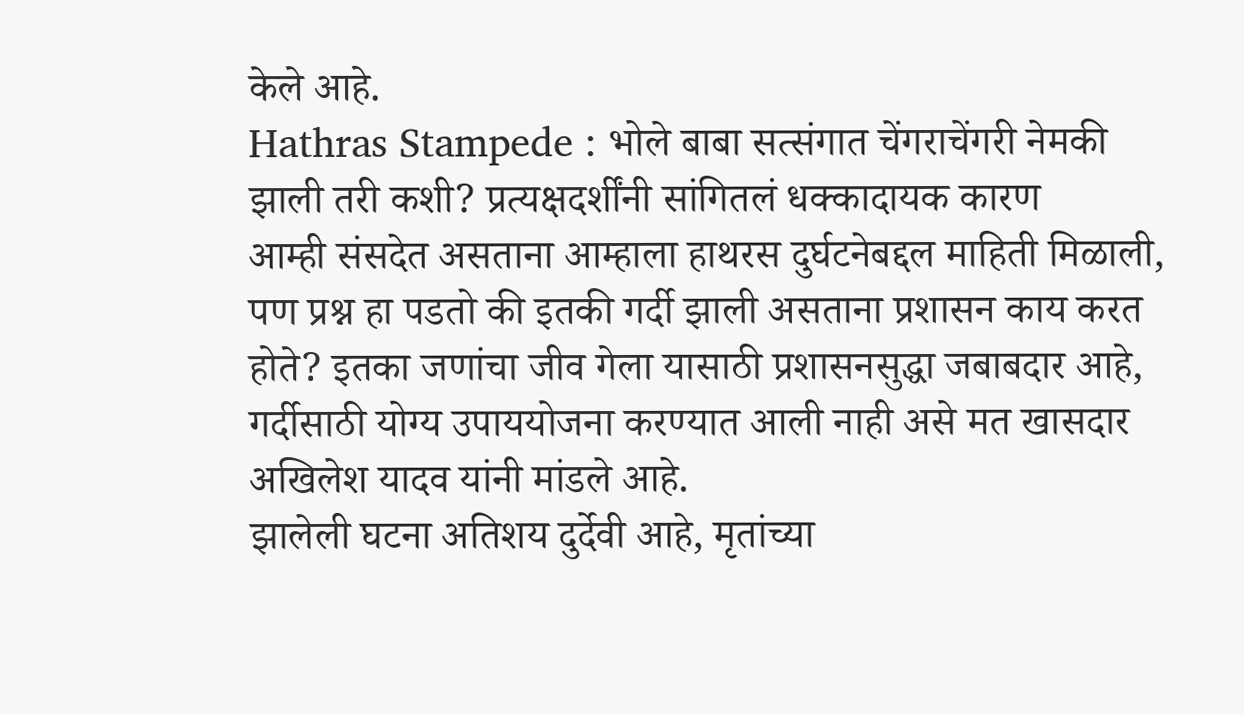केले आहे.
Hathras Stampede : भोले बाबा सत्संगात चेंगराचेंगरी नेमकी झाली तरी कशी? प्रत्यक्षदर्शींनी सांगितलं धक्कादायक कारण
आम्ही संसदेत असताना आम्हाला हाथरस दुर्घटनेबद्दल माहिती मिळाली, पण प्रश्न हा पडतो की इतकी गर्दी झाली असताना प्रशासन काय करत होते? इतका जणांचा जीव गेला यासाठी प्रशासनसुद्धा जबाबदार आहे, गर्दीसाठी योग्य उपाययोजना करण्यात आली नाही असे मत खासदार अखिलेश यादव यांनी मांडले आहे.
झालेली घटना अतिशय दुर्देवी आहे, मृतांच्या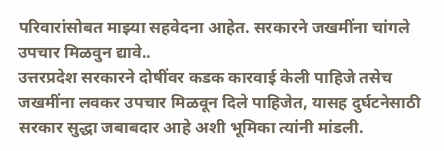परिवारांसोबत माझ्या सहवेदना आहेत. सरकारने जखमींना चांगले उपचार मिळवुन द्यावे..
उत्तरप्रदेश सरकारने दोषींवर कडक कारवाई केली पाहिजे तसेच जखमींना लवकर उपचार मिळवून दिले पाहिजेत, यासह दुर्घटनेसाठी सरकार सुद्धा जबाबदार आहे अशी भूमिका त्यांनी मांडली.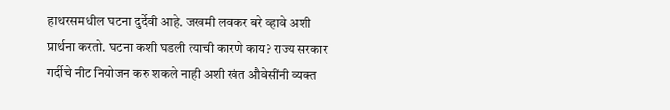हाथरसमधील घटना दुर्देवी आहे. जखमी लवकर बरे व्हावे अशी प्रार्थना करतो. घटना कशी घडली त्याची कारणे काय? राज्य सरकार गर्दीचे नीट नियोजन करु शकले नाही अशी खंत औवेसींनी व्यक्त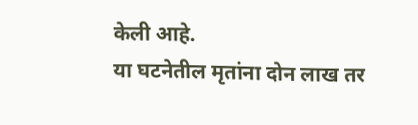केली आहे.
या घटनेतील मृतांना दोन लाख तर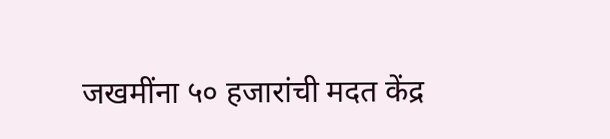जखमींना ५० हजारांची मदत केंद्र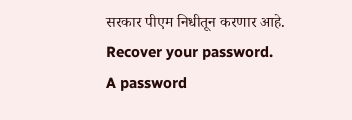सरकार पीएम निधीतून करणार आहे.
Recover your password.
A password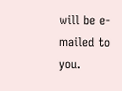will be e-mailed to you.